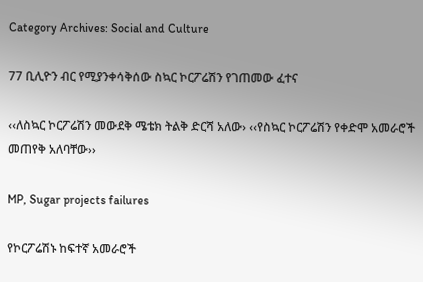Category Archives: Social and Culture

77 ቢሊዮን ብር የሚያንቀሳቅሰው ስኳር ኮርፖሬሽን የገጠመው ፈተና

‹‹ለስኳር ኮርፖሬሽን መውደቅ ሜቴክ ትልቅ ድርሻ አለው› ‹‹የስኳር ኮርፖሬሽን የቀድሞ አመራሮች መጠየቅ አለባቸው››

MP, Sugar projects failures

የኮርፖሬሽኑ ከፍተኛ አመራሮች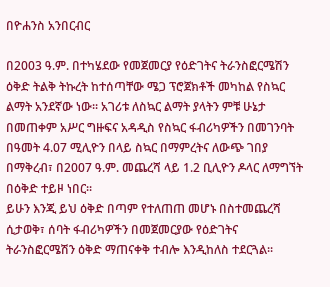በዮሐንስ አንበርብር

በ2003 ዓ.ም. በተካሄደው የመጀመርያ የዕድገትና ትራንስፎርሜሽን ዕቅድ ትልቅ ትኩረት ከተሰጣቸው ሜጋ ፕሮጀክቶች መካከል የስኳር ልማት አንደኛው ነው፡፡ አገሪቱ ለስኳር ልማት ያላትን ምቹ ሁኔታ በመጠቀም አሥር ግዙፍና አዳዲስ የስኳር ፋብሪካዎችን በመገንባት በዓመት 4.07 ሚሊዮን በላይ ስኳር በማምረትና ለውጭ ገበያ በማቅረብ፣ በ2007 ዓ.ም. መጨረሻ ላይ 1.2 ቢሊዮን ዶላር ለማግኘት በዕቅድ ተይዞ ነበር፡፡
ይሁን እንጂ ይህ ዕቅድ በጣም የተለጠጠ መሆኑ በስተመጨረሻ ሲታወቅ፣ ሰባት ፋብሪካዎችን በመጀመርያው የዕድገትና ትራንስፎርሜሽን ዕቅድ ማጠናቀቅ ተብሎ እንዲከለስ ተደርጓል፡፡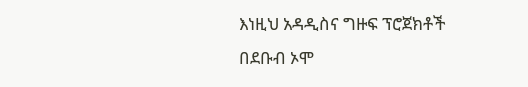እነዚህ አዳዲስና ግዙፍ ፕሮጀክቶች በደቡብ ኦሞ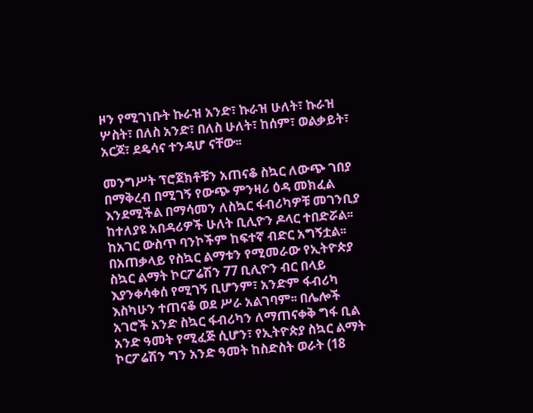ዞን የሚገነቡት ኩራዝ አንድ፣ ኩራዝ ሁለት፣ ኩራዝ ሦስት፣ በለስ አንድ፣ በለስ ሁለት፣ ከሰም፣ ወልቃይት፣ አርጆ፣ ደዴሳና ተንዳሆ ናቸው፡፡

መንግሥት ፕሮጀክቶቹን አጠናቆ ስኳር ለውጭ ገበያ በማቅረብ በሚገኝ የውጭ ምንዛሪ ዕዳ መክፈል እንደሚችል በማሳመን ለስኳር ፋብሪካዎቹ መገንቢያ ከተለያዩ አበዳሪዎች ሁለት ቢሊዮን ዶላር ተበድሯል፡፡ ከአገር ውስጥ ባንኮችም ከፍተኛ ብድር አግኝቷል፡፡ በአጠቃላይ የስኳር ልማቱን የሚመራው የኢትዮጵያ ስኳር ልማት ኮርፖሬሽን 77 ቢሊዮን ብር በላይ እያንቀሳቀሰ የሚገኝ ቢሆንም፣ አንድም ፋብሪካ እስካሁን ተጠናቆ ወደ ሥራ አልገባም፡፡ በሌሎች አገሮች አንድ ስኳር ፋብሪካን ለማጠናቀቅ ግፋ ቢል አንድ ዓመት የሚፈጅ ሲሆን፣ የኢትዮጵያ ስኳር ልማት ኮርፖሬሽን ግን አንድ ዓመት ከስድስት ወራት (18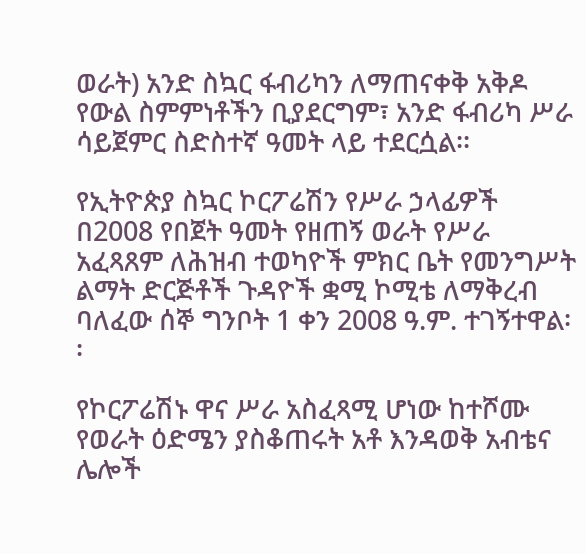ወራት) አንድ ስኳር ፋብሪካን ለማጠናቀቅ አቅዶ የውል ስምምነቶችን ቢያደርግም፣ አንድ ፋብሪካ ሥራ ሳይጀምር ስድስተኛ ዓመት ላይ ተደርሷል፡፡

የኢትዮጵያ ስኳር ኮርፖሬሽን የሥራ ኃላፊዎች በ2008 የበጀት ዓመት የዘጠኝ ወራት የሥራ አፈጻጸም ለሕዝብ ተወካዮች ምክር ቤት የመንግሥት ልማት ድርጅቶች ጉዳዮች ቋሚ ኮሚቴ ለማቅረብ ባለፈው ሰኞ ግንቦት 1 ቀን 2008 ዓ.ም. ተገኝተዋል፡፡

የኮርፖሬሽኑ ዋና ሥራ አስፈጻሚ ሆነው ከተሾሙ የወራት ዕድሜን ያስቆጠሩት አቶ እንዳወቅ አብቴና ሌሎች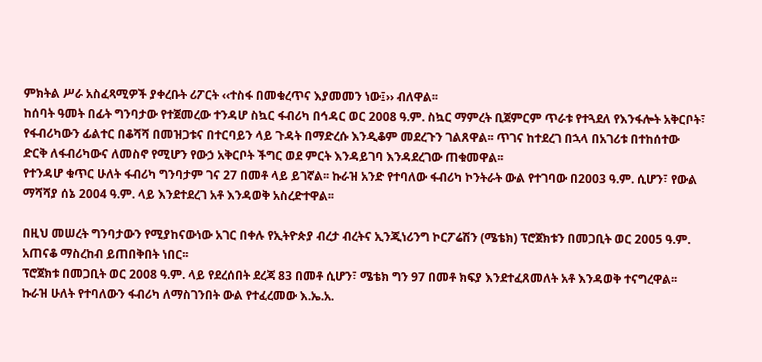ምክትል ሥራ አስፈጻሚዎች ያቀረቡት ሪፖርት ‹‹ተስፋ በመቁረጥና እያመመን ነው፤›› ብለዋል፡፡
ከሰባት ዓመት በፊት ግንባታው የተጀመረው ተንዳሆ ስኳር ፋብሪካ በኅዳር ወር 2008 ዓ.ም. ስኳር ማምረት ቢጀምርም ጥራቱ የተጓደለ የእንፋሎት አቅርቦት፣ የፋብሪካውን ፊልተር በቆሻሻ በመዝጋቱና በተርባይን ላይ ጉዳት በማድረሱ እንዲቆም መደረጉን ገልጸዋል፡፡ ጥገና ከተደረገ በኋላ በአገሪቱ በተከሰተው ድርቅ ለፋብሪካውና ለመስኖ የሚሆን የውኃ አቅርቦት ችግር ወደ ምርት እንዳይገባ እንዳደረገው ጠቁመዋል፡፡
የተንዳሆ ቁጥር ሁለት ፋብሪካ ግንባታም ገና 27 በመቶ ላይ ይገኛል፡፡ ኩራዝ አንድ የተባለው ፋብሪካ ኮንትራት ውል የተገባው በ2003 ዓ.ም. ሲሆን፣ የውል ማሻሻያ ሰኔ 2004 ዓ.ም. ላይ እንደተደረገ አቶ እንዳወቅ አስረድተዋል፡፡

በዚህ መሠረት ግንባታውን የሚያከናውነው አገር በቀሉ የኢትዮጵያ ብረታ ብረትና ኢንጂነሪንግ ኮርፖሬሽን (ሜቴክ) ፕሮጀክቱን በመጋቢት ወር 2005 ዓ.ም. አጠናቆ ማስረከብ ይጠበቅበት ነበር፡፡
ፕሮጀክቱ በመጋቢት ወር 2008 ዓ.ም. ላይ የደረሰበት ደረጃ 83 በመቶ ሲሆን፣ ሜቴክ ግን 97 በመቶ ክፍያ እንደተፈጸመለት አቶ እንዳወቅ ተናግረዋል፡፡ ኩራዝ ሁለት የተባለውን ፋብሪካ ለማስገንበት ውል የተፈረመው እ.ኤ.አ.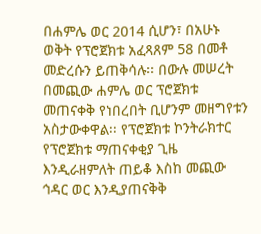በሐምሌ ወር 2014 ሲሆን፣ በአሁኑ ወቅት የፕሮጀክቱ አፈጻጸም 58 በመቶ መድረሱን ይጠቅሳሉ፡፡ በውሉ መሠረት በመጪው ሐምሌ ወር ፕሮጀክቱ መጠናቀቅ የነበረበት ቢሆንም መዘግየቱን አስታውቀዋል፡፡ የፕሮጀክቱ ኮንትራክተር የፕሮጀክቱ ማጠናቀቂያ ጊዜ እንዲራዘምለት ጠይቆ እስከ መጪው ኅዳር ወር እንዲያጠናቅቅ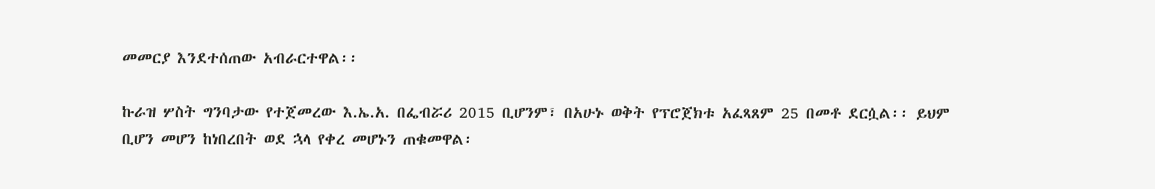መመርያ እንደተሰጠው አብራርተዋል፡፡

ኩራዝ ሦስት ግንባታው የተጀመረው እ.ኤ.አ. በፌብሯሪ 2015 ቢሆንም፣ በአሁኑ ወቅት የፕሮጀክቱ አፈጻጸም 25 በመቶ ደርሷል፡፡ ይህም ቢሆን መሆን ከነበረበት ወደ ኋላ የቀረ መሆኑን ጠቁመዋል፡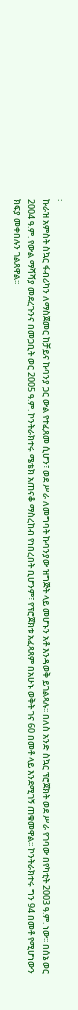፡
ኩራዝ አምስት ስኳር ፋብሪካን ለማስጀመር ከቻይና ኩባንያ ጋር ውል የተፈጸመ ሲሆን፣ ወደ ሥራ ለመግባት ኩባንያው ዝግጅት ላይ መሆኑን አቶ እንዳወቅ ይገልጻሉ፡፡ በለስ አንድ ስኳር ፕሮጀክት ወደ ሥራ የገባው በየካቲት 2003 ዓ.ም. ነው፡፡ በሰኔ ወር 2004 ዓ.ም. የውል ማሻሻያ መደረጉንና በመጋቢት ወር 2005 ዓ.ም. ኮንትራክተሩ ሜቴክ አጠናቆ ማስረከብ የነበረበት ቢሆንም፣ የፕሮጀክቱ አፈጻጸም በአሁኑ ወቅት ገና 60 በመቶ ላይ እንደሚገኝ ጠቁመዋል፡፡ ኮንትራክተሩ ግን 94 በመቶ የሚሆነውን ክፍያ መቀበሉን ገልጸዋል፡፡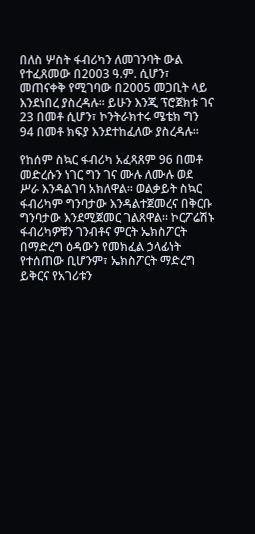በለስ ሦስት ፋብሪካን ለመገንባት ውል የተፈጸመው በ2003 ዓ.ም. ሲሆን፣ መጠናቀቅ የሚገባው በ2005 መጋቢት ላይ እንደነበረ ያስረዳሉ፡፡ ይሁን እንጂ ፕሮጀክቱ ገና 23 በመቶ ሲሆን፣ ኮንትራክተሩ ሜቴክ ግን 94 በመቶ ክፍያ እንደተከፈለው ያስረዳሉ፡፡

የከሰም ስኳር ፋብሪካ አፈጻጸም 96 በመቶ መድረሱን ነገር ግን ገና ሙሉ ለሙሉ ወደ ሥራ እንዳልገባ አክለዋል፡፡ ወልቃይት ስኳር ፋብሪካም ግንባታው እንዳልተጀመረና በቅርቡ ግንባታው እንደሚጀመር ገልጸዋል፡፡ ኮርፖሬሽኑ ፋብሪካዎቹን ገንብቶና ምርት ኤክስፖርት በማድረግ ዕዳውን የመክፈል ኃላፊነት የተሰጠው ቢሆንም፣ ኤክስፖርት ማድረግ ይቅርና የአገሪቱን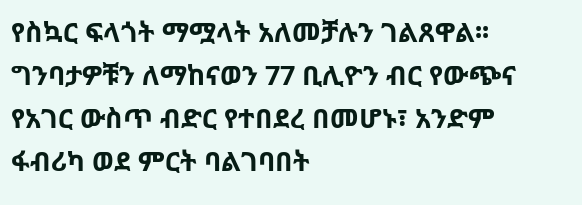የስኳር ፍላጎት ማሟላት አለመቻሉን ገልጸዋል፡፡
ግንባታዎቹን ለማከናወን 77 ቢሊዮን ብር የውጭና የአገር ውስጥ ብድር የተበደረ በመሆኑ፣ አንድም ፋብሪካ ወደ ምርት ባልገባበት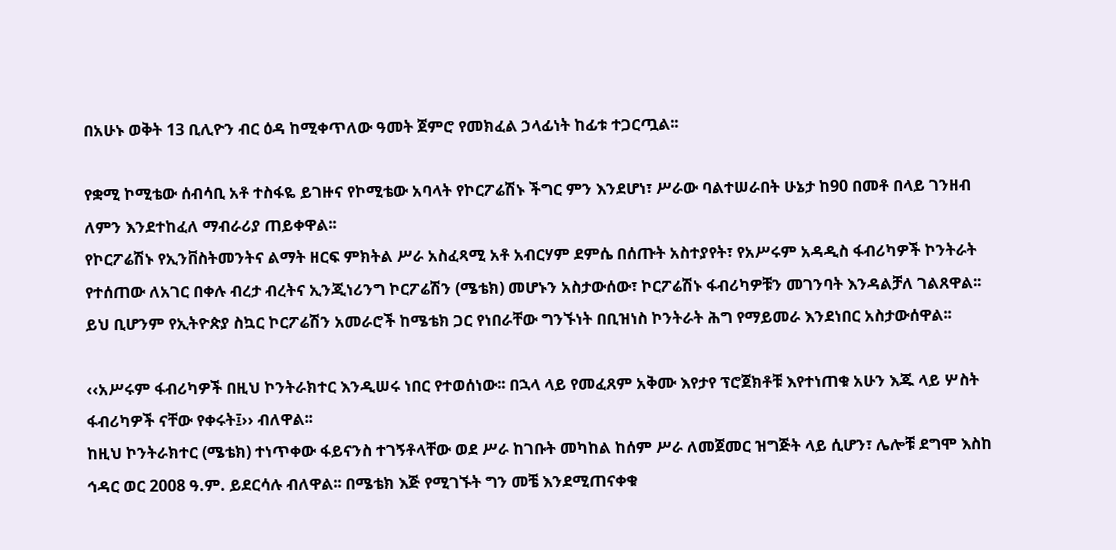በአሁኑ ወቅት 13 ቢሊዮን ብር ዕዳ ከሚቀጥለው ዓመት ጀምሮ የመክፈል ኃላፊነት ከፊቱ ተጋርጧል፡፡

የቋሚ ኮሚቴው ሰብሳቢ አቶ ተስፋዬ ይገዙና የኮሚቴው አባላት የኮርፖሬሽኑ ችግር ምን እንደሆነ፣ ሥራው ባልተሠራበት ሁኔታ ከ90 በመቶ በላይ ገንዘብ ለምን እንደተከፈለ ማብራሪያ ጠይቀዋል፡፡
የኮርፖሬሽኑ የኢንቨስትመንትና ልማት ዘርፍ ምክትል ሥራ አስፈጻሚ አቶ አብርሃም ደምሴ በሰጡት አስተያየት፣ የአሥሩም አዳዲስ ፋብሪካዎች ኮንትራት የተሰጠው ለአገር በቀሉ ብረታ ብረትና ኢንጂነሪንግ ኮርፖሬሽን (ሜቴክ) መሆኑን አስታውሰው፣ ኮርፖሬሽኑ ፋብሪካዎቹን መገንባት እንዳልቻለ ገልጸዋል፡፡ ይህ ቢሆንም የኢትዮጵያ ስኳር ኮርፖሬሽን አመራሮች ከሜቴክ ጋር የነበራቸው ግንኙነት በቢዝነስ ኮንትራት ሕግ የማይመራ እንደነበር አስታውሰዋል፡፡

‹‹አሥሩም ፋብሪካዎች በዚህ ኮንትራክተር እንዲሠሩ ነበር የተወሰነው፡፡ በኋላ ላይ የመፈጸም አቅሙ እየታየ ፕሮጀክቶቹ እየተነጠቁ አሁን እጁ ላይ ሦስት ፋብሪካዎች ናቸው የቀሩት፤›› ብለዋል፡፡
ከዚህ ኮንትራክተር (ሜቴክ) ተነጥቀው ፋይናንስ ተገኝቶላቸው ወደ ሥራ ከገቡት መካከል ከሰም ሥራ ለመጀመር ዝግጅት ላይ ሲሆን፣ ሌሎቹ ደግሞ እስከ ኅዳር ወር 2008 ዓ.ም. ይደርሳሉ ብለዋል፡፡ በሜቴክ እጅ የሚገኙት ግን መቼ እንደሚጠናቀቁ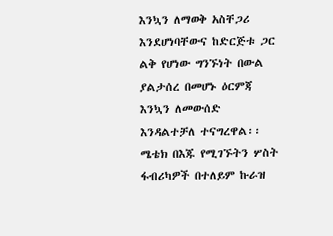እንኳን ለማወቅ አስቸጋሪ እንደሆነባቸውና ከድርጅቱ ጋር ልቅ የሆነው ግንኙነት በውል ያልታሰረ በመሆኑ ዕርምጃ እንኳን ለመውሰድ እንዳልተቻለ ተናግረዋል፡፡
ሜቴክ በእጁ የሚገኙትን ሦስት ፋብሪካዎች በተለይም ኩራዝ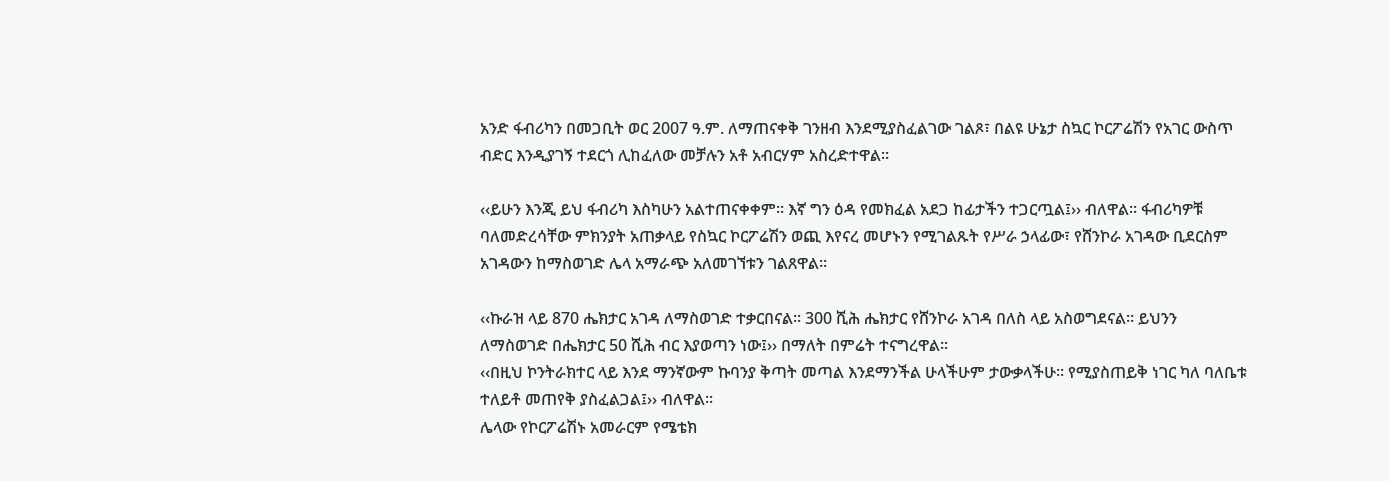አንድ ፋብሪካን በመጋቢት ወር 2007 ዓ.ም. ለማጠናቀቅ ገንዘብ እንደሚያስፈልገው ገልጾ፣ በልዩ ሁኔታ ስኳር ኮርፖሬሽን የአገር ውስጥ ብድር እንዲያገኝ ተደርጎ ሊከፈለው መቻሉን አቶ አብርሃም አስረድተዋል፡፡

‹‹ይሁን እንጂ ይህ ፋብሪካ እስካሁን አልተጠናቀቀም፡፡ እኛ ግን ዕዳ የመክፈል አደጋ ከፊታችን ተጋርጧል፤›› ብለዋል፡፡ ፋብሪካዎቹ ባለመድረሳቸው ምክንያት አጠቃላይ የስኳር ኮርፖሬሽን ወጪ እየናረ መሆኑን የሚገልጹት የሥራ ኃላፊው፣ የሸንኮራ አገዳው ቢደርስም አገዳውን ከማስወገድ ሌላ አማራጭ አለመገኘቱን ገልጸዋል፡፡

‹‹ኩራዝ ላይ 870 ሔክታር አገዳ ለማስወገድ ተቃርበናል፡፡ 300 ሺሕ ሔክታር የሸንኮራ አገዳ በለስ ላይ አስወግደናል፡፡ ይህንን ለማስወገድ በሔክታር 50 ሺሕ ብር እያወጣን ነው፤›› በማለት በምሬት ተናግረዋል፡፡
‹‹በዚህ ኮንትራክተር ላይ እንደ ማንኛውም ኩባንያ ቅጣት መጣል እንደማንችል ሁላችሁም ታውቃላችሁ፡፡ የሚያስጠይቅ ነገር ካለ ባለቤቱ ተለይቶ መጠየቅ ያስፈልጋል፤›› ብለዋል፡፡
ሌላው የኮርፖሬሽኑ አመራርም የሜቴክ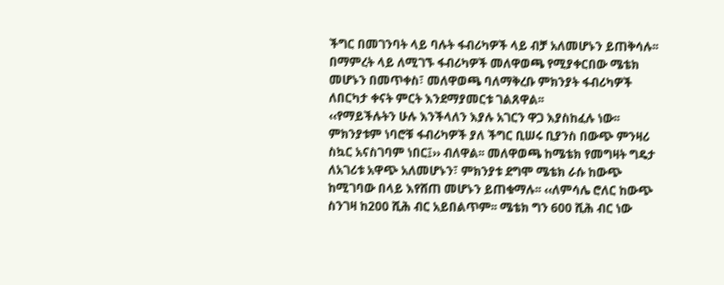ችግር በመገንባት ላይ ባሉት ፋብሪካዎች ላይ ብቻ አለመሆኑን ይጠቅሳሉ፡፡ በማምረት ላይ ለሚገኙ ፋብሪካዎች መለዋወጫ የሚያቀርበው ሜቴክ መሆኑን በመጥቀስ፣ መለዋወጫ ባለማቅረቡ ምክንያት ፋብሪካዎች ለበርካታ ቀናት ምርት እንደማያመርቱ ገልጸዋል፡፡
‹‹የማይችሉትን ሁሉ እንችላለን እያሉ አገርን ዋጋ እያስከፈሉ ነው፡፡ ምክንያቱም ነባሮቹ ፋብሪካዎች ያለ ችግር ቢሠሩ ቢያንስ በውጭ ምንዛሪ ስኳር አናስገባም ነበር፤›› ብለዋል፡፡ መለዋወጫ ከሜቴክ የመግዛት ግዴታ ለአገሪቱ አዋጭ አለመሆኑን፣ ምክንያቱ ደግሞ ሜቴክ ራሱ ከውጭ ከሚገባው በላይ እየሸጠ መሆኑን ይጠቁማሉ፡፡ ‹‹ለምሳሌ ሮለር ከውጭ ስንገዛ ከ200 ሺሕ ብር አይበልጥም፡፡ ሜቴክ ግን 600 ሺሕ ብር ነው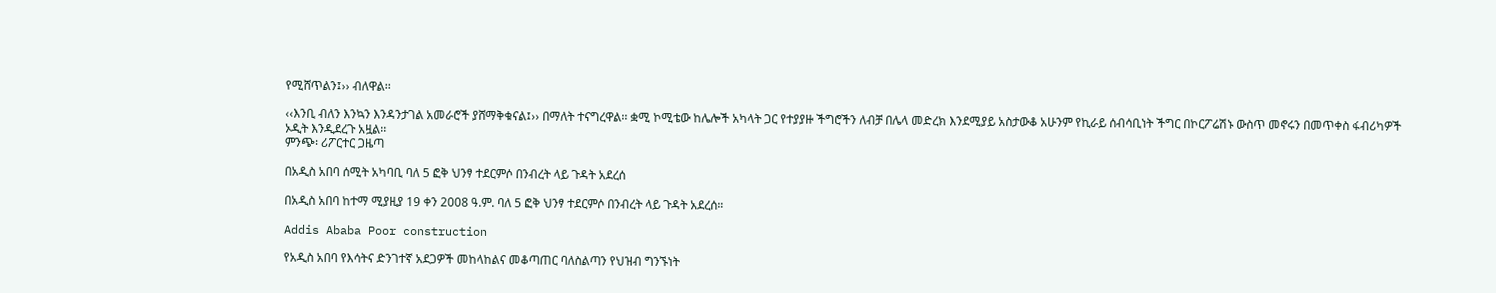የሚሸጥልን፤›› ብለዋል፡፡

‹‹እንቢ ብለን እንኳን እንዳንታገል አመራሮች ያሸማቅቁናል፤›› በማለት ተናግረዋል፡፡ ቋሚ ኮሚቴው ከሌሎች አካላት ጋር የተያያዙ ችግሮችን ለብቻ በሌላ መድረክ እንደሚያይ አስታውቆ አሁንም የኪራይ ሰብሳቢነት ችግር በኮርፖሬሽኑ ውስጥ መኖሩን በመጥቀስ ፋብሪካዎች ኦዲት እንዲደረጉ አዟል፡፡
ምንጭ፡ ሪፖርተር ጋዜጣ

በአዲስ አበባ ሰሚት አካባቢ ባለ 5 ፎቅ ህንፃ ተደርምሶ በንብረት ላይ ጉዳት አደረሰ

በአዲስ አበባ ከተማ ሚያዚያ 19 ቀን 2008 ዓ.ም. ባለ 5 ፎቅ ህንፃ ተደርምሶ በንብረት ላይ ጉዳት አደረሰ።

Addis Ababa Poor construction

የአዲስ አበባ የእሳትና ድንገተኛ አደጋዎች መከላከልና መቆጣጠር ባለስልጣን የህዝብ ግንኙነት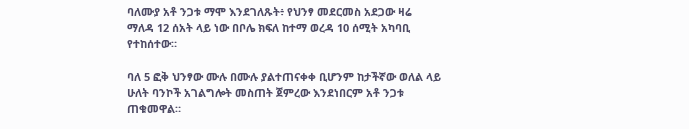ባለሙያ አቶ ንጋቱ ማሞ እንደገለጹት፥ የህንፃ መደርመስ አደጋው ዛሬ ማለዳ 12 ሰአት ላይ ነው በቦሌ ክፍለ ከተማ ወረዳ 10 ሰሚት አካባቢ የተከሰተው።

ባለ 5 ፎቅ ህንፃው ሙሉ በሙሉ ያልተጠናቀቀ ቢሆንም ከታችኛው ወለል ላይ ሁለት ባንኮች አገልግሎት መስጠት ጀምረው እንደነበርም አቶ ንጋቱ ጠቁመዋል።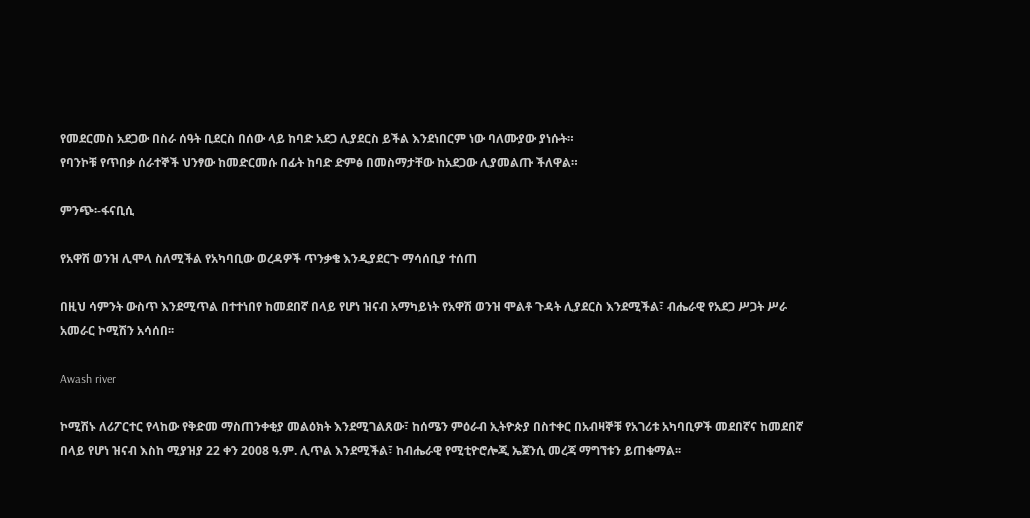የመደርመስ አደጋው በስራ ሰዓት ቢደርስ በሰው ላይ ከባድ አደጋ ሊያደርስ ይችል እንደነበርም ነው ባለሙያው ያነሱት።
የባንኮቹ የጥበቃ ሰራተኞች ህንፃው ከመድርመሱ በፊት ከባድ ድምፅ በመስማታቸው ከአደጋው ሊያመልጡ ችለዋል።

ምንጭ፡-ፋናቢሲ

የአዋሽ ወንዝ ሊሞላ ስለሚችል የአካባቢው ወረዳዎች ጥንቃቄ እንዲያደርጉ ማሳሰቢያ ተሰጠ

በዚህ ሳምንት ውስጥ እንደሚጥል በተተነበየ ከመደበኛ በላይ የሆነ ዝናብ አማካይነት የአዋሽ ወንዝ ሞልቶ ጉዳት ሊያደርስ እንደሚችል፣ ብሔራዊ የአደጋ ሥጋት ሥራ አመራር ኮሚሽን አሳሰበ፡፡

Awash river

ኮሚሽኑ ለሪፖርተር የላከው የቅድመ ማስጠንቀቂያ መልዕክት እንደሚገልጸው፣ ከሰሜን ምዕራብ ኢትዮጵያ በስተቀር በአብዛኞቹ የአገሪቱ አካባቢዎች መደበኛና ከመደበኛ በላይ የሆነ ዝናብ እስከ ሚያዝያ 22 ቀን 2008 ዓ.ም. ሊጥል እንደሚችል፣ ከብሔራዊ የሚቲዮሮሎጂ ኤጀንሲ መረጃ ማግኘቱን ይጠቁማል፡፡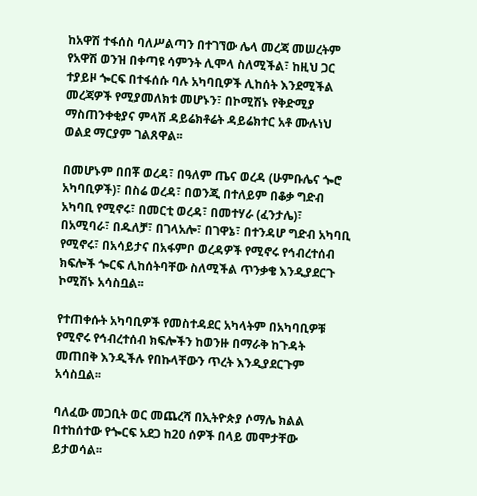ከአዋሽ ተፋሰስ ባለሥልጣን በተገኘው ሌላ መረጃ መሠረትም የአዋሽ ወንዝ በቀጣዩ ሳምንት ሊሞላ ስለሚችል፣ ከዚህ ጋር ተያይዞ ጐርፍ በተፋሰሱ ባሉ አካባቢዎች ሊከሰት እንደሚችል መረጃዎች የሚያመለክቱ መሆኑን፣ በኮሚሽኑ የቅድሚያ ማስጠንቀቂያና ምላሽ ዳይሬክቶሬት ዳይሬክተር አቶ ሙሉነህ ወልደ ማርያም ገልጸዋል፡፡

በመሆኑም በበቾ ወረዳ፣ በዓለም ጤና ወረዳ (ሁምቡሌና ጐሮ አካባቢዎች)፣ በስሬ ወረዳ፣ በወንጂ በተለይም በቆቃ ግድብ አካባቢ የሚኖሩ፣ በመርቲ ወረዳ፣ በመተሃራ (ፈንታሌ)፣ በአሚባራ፣ በዱለቻ፣ በገላአሎ፣ በገዋኔ፣ በተንዳሆ ግድብ አካባቢ የሚኖሩ፣ በአሳይታና በአፋምቦ ወረዳዎች የሚኖሩ የኅብረተሰብ ክፍሎች ጐርፍ ሊከሰትባቸው ስለሚችል ጥንቃቄ እንዲያደርጉ ኮሚሽኑ አሳስቧል፡፡

የተጠቀሱት አካባቢዎች የመስተዳደር አካላትም በአካባቢዎቹ የሚኖሩ የኅብረተሰብ ክፍሎችን ከወንዙ በማራቅ ከጉዳት መጠበቅ እንዲችሉ የበኩላቸውን ጥረት እንዲያደርጉም አሳስቧል፡፡

ባለፈው መጋቢት ወር መጨረሻ በኢትዮጵያ ሶማሌ ክልል በተከሰተው የጐርፍ አደጋ ከ20 ሰዎች በላይ መሞታቸው ይታወሳል፡፡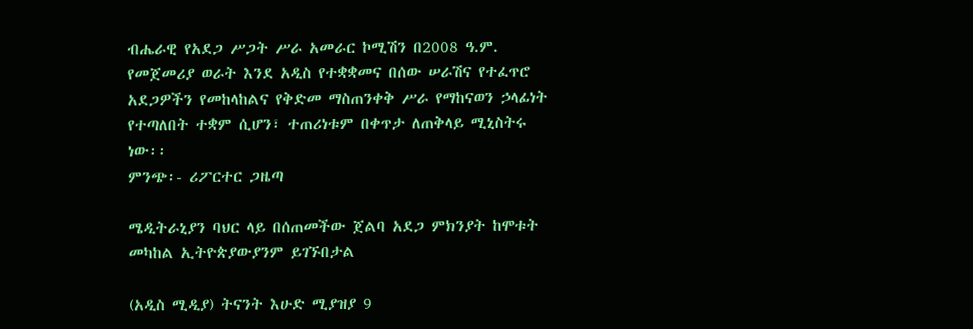ብሔራዊ የአደጋ ሥጋት ሥራ አመራር ኮሚሽን በ2008 ዓ.ም. የመጀመሪያ ወራት እንደ አዲስ የተቋቋመና በሰው ሠራሽና የተፈጥሮ አደጋዎችን የመከላከልና የቅድመ ማስጠንቀቅ ሥራ የማከናወን ኃላፊነት የተጣለበት ተቋም ሲሆን፣ ተጠሪነቱም በቀጥታ ለጠቅላይ ሚኒስትሩ ነው፡፡
ምንጭ፡- ሪፖርተር ጋዜጣ

ሜዲትራኒያን ባህር ላይ በሰጠመችው ጀልባ አደጋ ምክንያት ከሞቱት መካከል ኢትዮጵያውያንም ይገኙበታል

(አዲስ ሚዲያ) ትናንት እሁድ ሚያዝያ 9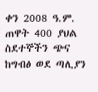ቀን 2008 ዓ.ም. ጠዋት 400 ያህል ስደተኞችን ጭና ከግብፅ ወደ ጣሊያን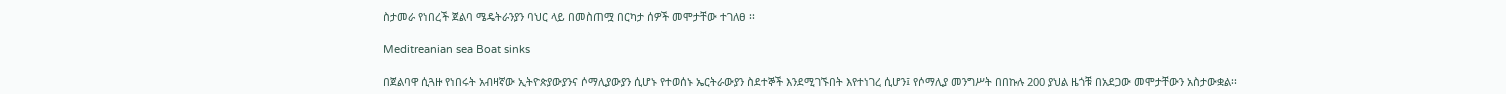ስታመራ የነበረች ጀልባ ሜዴትራንያን ባህር ላይ በመስጠሟ በርካታ ሰዎች መሞታቸው ተገለፀ ፡፡

Meditreanian sea Boat sinks

በጀልባዋ ሲጓዙ የነበሩት አብዛኛው ኢትዮጵያውያንና ሶማሊያውያን ሲሆኑ የተወሰኑ ኤርትራውያን ስደተኞች እንደሚገኙበት እየተነገረ ሲሆን፤ የሶማሊያ መንግሥት በበኩሉ 200 ያህል ዜጎቹ በአደጋው መሞታቸውን አስታውቋል፡፡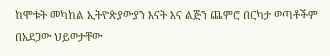ከሞቱት መካከል ኢትዮጵያውያን እናት እና ልጅን ጨምሮ በርካታ ወጣቶችም በአደጋው ህይወታቸው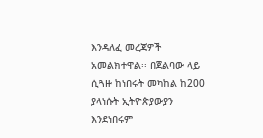እንዳለፈ መረጃዎች አመልክተዋል፡፡ በጀልባው ላይ ሲጓዙ ከነበሩት መካከል ከ200 ያላነሱት ኢትዮጵያውያን እንደነበሩም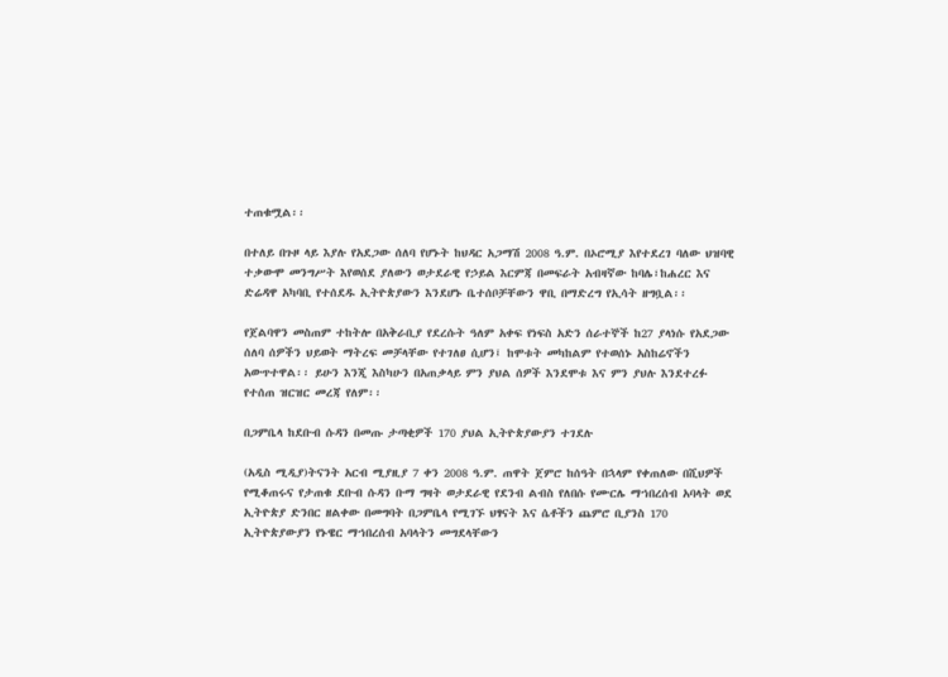ተጠቁሟል፡፡

በተለይ በጉዞ ላይ እያሉ የአደጋው ሰለባ የሆኑት ከህዳር አጋማሽ 2008 ዓ.ም. በኦሮሚያ እየተደረገ ባለው ህዝባዊ ተቃውሞ መንግሥት እየወሰደ ያለውን ወታደራዊ የኃይል እርምጃ በመፍራት አብዛኛው ከባሌ፣ከሐረር እና ድሬዳዋ አካባቢ የተሰደዱ ኢትዮጵያውን እንደሆኑ ቤተሰቦቻቸውን ዋቢ በማድረግ የኢሳት ዘግቧል፡፡

የጀልባዋን መስጠም ተከትሎ በአቅራቢያ የደረሱት ዓለም አቀፍ የነፍስ አድን ሰራተኞች ከ27 ያላነሱ የአደጋው ሰለባ ሰዎችን ህይወት ማትረፍ መቻላቸው የተገለፀ ሲሆን፤ ከሞቱት መካከልም የተወሰኑ አስከሬኖችን አውጥተዋል፡፡ ይሁን እንጂ እስካሁን በአጠቃላይ ምን ያህል ሰዎች እንደሞቱ እና ምን ያህሉ እንደተረፉ የተሰጠ ዝርዝር መረጃ የለም፡፡

በጋምቤላ ከደቡብ ሱዳን በመጡ ታጣቂዎች 170 ያህል ኢትዮጵያውያን ተገደሉ

(አዲስ ሚዲያ)ትናንት አርብ ሚያዚያ 7 ቀን 2008 ዓ.ም. ጠዋት ጀምሮ ከሰዓት በኋላም የቀጠለው በሺህዎች የሚቆጠሩና የታጠቁ ደቡብ ሱዳን ቡማ ግዛት ወታደራዊ የደንብ ልብስ የለበሱ የሙርሌ ማኀበረሰብ አባላት ወደ ኢትዮጵያ ድንበር ዘልቀው በመግባት በጋምቤላ የሚገኙ ህፃናት እና ሴቶችን ጨምሮ ቢያንስ 170 ኢትዮጵያውያን የኑዌር ማኀበረሰብ አባላትን መግደላቸውን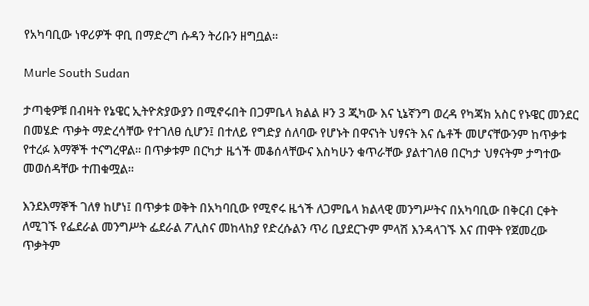የአካባቢው ነዋሪዎች ዋቢ በማድረግ ሱዳን ትሪቡን ዘግቧል፡፡

Murle South Sudan

ታጣቂዎቹ በብዛት የኔዌር ኢትዮጵያውያን በሚኖሩበት በጋምቤላ ክልል ዞን 3 ጂካው እና ኒኔኛንግ ወረዳ የካጃክ አስር የኑዌር መንደር በመሄድ ጥቃት ማድረሳቸው የተገለፀ ሲሆን፤ በተለይ የግድያ ሰለባው የሆኑት በዋናነት ህፃናት እና ሴቶች መሆናቸውንም ከጥቃቱ የተረፉ እማኞች ተናግረዋል፡፡ በጥቃቱም በርካታ ዜጎች መቆሰላቸውና እስካሁን ቁጥራቸው ያልተገለፀ በርካታ ህፃናትም ታግተው መወሰዳቸው ተጠቁሟል፡፡

እንደእማኞች ገለፃ ከሆነ፤ በጥቃቱ ወቅት በአካባቢው የሚኖሩ ዜጎች ለጋምቤላ ክልላዊ መንግሥትና በአካባቢው በቅርብ ርቀት ለሚገኙ የፌደራል መንግሥት ፌደራል ፖሊስና መከላከያ የድረሱልን ጥሪ ቢያደርጉም ምላሽ እንዳላገኙ እና ጠዋት የጀመረው ጥቃትም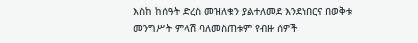እስከ ከሰዓት ድረስ መዝለቁን ያልተለመደ እንደነበርና በወቅቱ መንግሥት ምላሽ ባለመስጠቱም የብዙ ሰዎች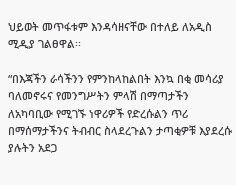ህይወት መጥፋቱም እንዳሳዘናቸው በተለይ ለአዲስ ሚዲያ ገልፀዋል፡፡

“በእጃችን ራሳችንን የምንከላከልበት እንኳ በቂ መሳሪያ ባለመኖሩና የመንግሥትን ምላሽ በማጣታችን ለአካባቢው የሚገኙ ነዋሪዎች የድረሱልን ጥሪ በማሰማታችንና ትብብር ስላደረጉልን ታጣቂዎቹ እያደረሱ ያሉትን አደጋ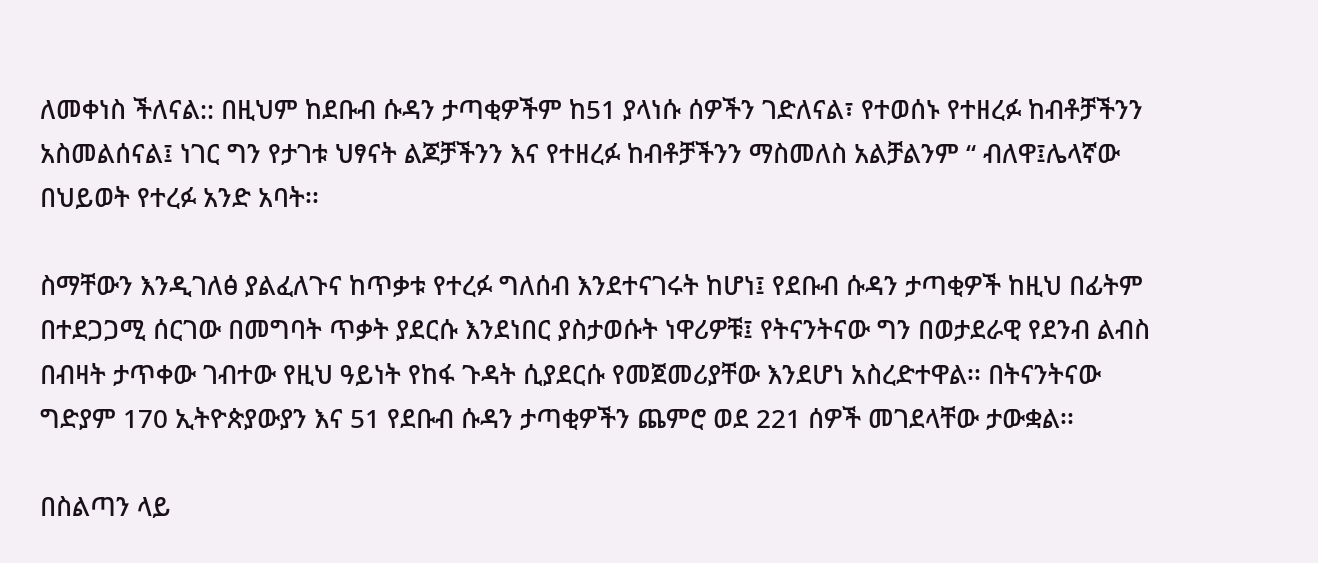ለመቀነስ ችለናል:: በዚህም ከደቡብ ሱዳን ታጣቂዎችም ከ51 ያላነሱ ሰዎችን ገድለናል፣ የተወሰኑ የተዘረፉ ከብቶቻችንን አስመልሰናል፤ ነገር ግን የታገቱ ህፃናት ልጆቻችንን እና የተዘረፉ ከብቶቻችንን ማስመለስ አልቻልንም “ ብለዋ፤ሌላኛው በህይወት የተረፉ አንድ አባት፡፡

ስማቸውን እንዲገለፅ ያልፈለጉና ከጥቃቱ የተረፉ ግለሰብ እንደተናገሩት ከሆነ፤ የደቡብ ሱዳን ታጣቂዎች ከዚህ በፊትም በተደጋጋሚ ሰርገው በመግባት ጥቃት ያደርሱ እንደነበር ያስታወሱት ነዋሪዎቹ፤ የትናንትናው ግን በወታደራዊ የደንብ ልብስ በብዛት ታጥቀው ገብተው የዚህ ዓይነት የከፋ ጉዳት ሲያደርሱ የመጀመሪያቸው እንደሆነ አስረድተዋል፡፡ በትናንትናው ግድያም 170 ኢትዮጵያውያን እና 51 የደቡብ ሱዳን ታጣቂዎችን ጨምሮ ወደ 221 ሰዎች መገደላቸው ታውቋል፡፡

በስልጣን ላይ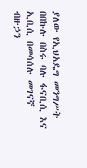ያለው የኢህአዴግ መንግሥት በበኩሉ በስሩ ባሉ ፋናቢሲ እና ኢቢሲ በመሳሰሉ መገናኛ ብዙኃን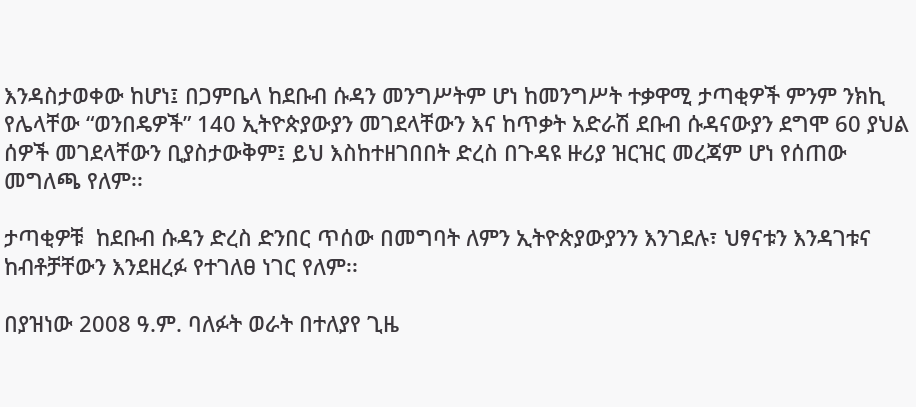እንዳስታወቀው ከሆነ፤ በጋምቤላ ከደቡብ ሱዳን መንግሥትም ሆነ ከመንግሥት ተቃዋሚ ታጣቂዎች ምንም ንክኪ የሌላቸው “ወንበዴዎች” 140 ኢትዮጵያውያን መገደላቸውን እና ከጥቃት አድራሽ ደቡብ ሱዳናውያን ደግሞ 60 ያህል ሰዎች መገደላቸውን ቢያስታውቅም፤ ይህ እስከተዘገበበት ድረስ በጉዳዩ ዙሪያ ዝርዝር መረጃም ሆነ የሰጠው መግለጫ የለም፡፡

ታጣቂዎቹ  ከደቡብ ሱዳን ድረስ ድንበር ጥሰው በመግባት ለምን ኢትዮጵያውያንን እንገደሉ፣ ህፃናቱን እንዳገቱና ከብቶቻቸውን እንደዘረፉ የተገለፀ ነገር የለም፡፡

በያዝነው 2008 ዓ.ም. ባለፉት ወራት በተለያየ ጊዜ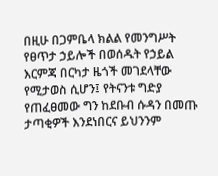በዚሁ በጋምቤላ ክልል የመንግሥት የፀጥታ ኃይሎች በወሰዱት የኃይል እርምጃ በርካታ ዜጎች መገደላቸው የሚታወስ ሲሆን፤ የትናንቱ ግድያ የጠፈፀመው ግን ከደቡብ ሱዳን በመጡ ታጣቂዎች እንደነበርና ይህንንም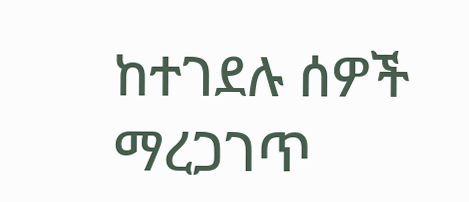ከተገደሉ ሰዎች ማረጋገጥ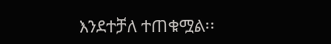እንደተቻለ ተጠቁሟል፡፡